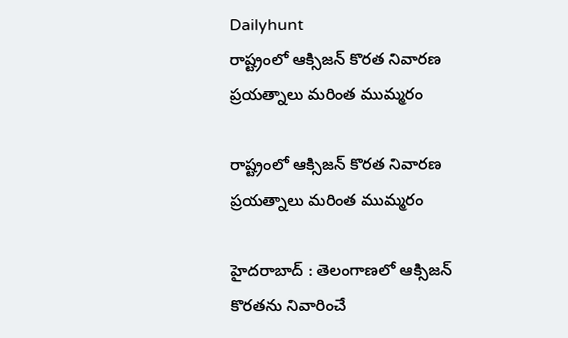Dailyhunt
రాష్ట్రంలో ఆక్సిజన్‌ కొరత నివారణ ప్రయత్నాలు మరింత ముమ్మరం

రాష్ట్రంలో ఆక్సిజన్‌ కొరత నివారణ ప్రయత్నాలు మరింత ముమ్మరం

హైదరాబాద్ : తెలంగాణలో ఆక్సిజన్‌ కొరతను నివారించే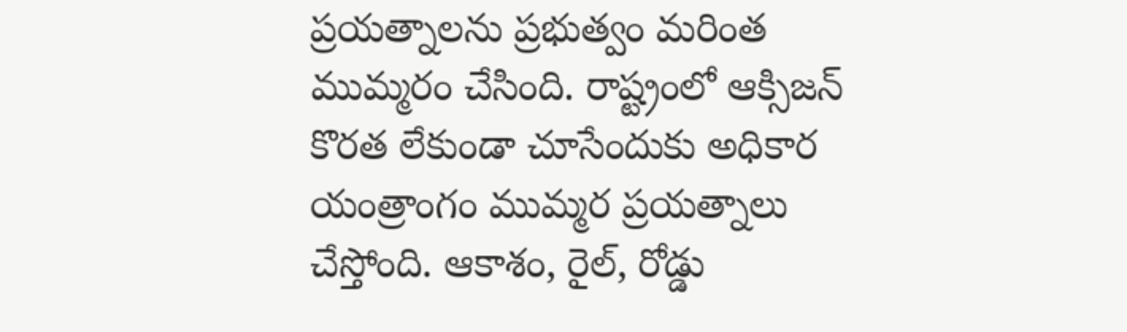ప్రయత్నాలను ప్రభుత్వం మరింత ముమ్మరం చేసింది. రాష్ట్రంలో ఆక్సిజన్ కొరత లేకుండా చూసేందుకు అధికార యంత్రాంగం ముమ్మర ప్రయత్నాలు చేస్తోంది. ఆకాశం, రైల్, రోడ్డు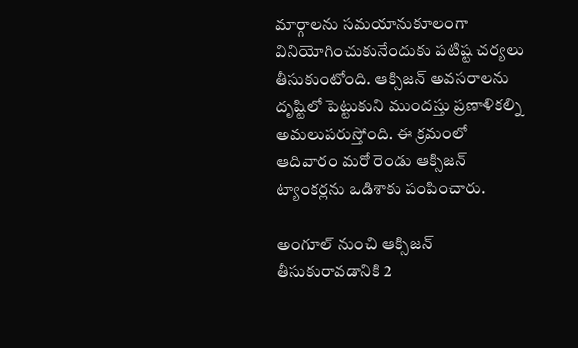మార్గాలను సమయానుకూలంగా వినియోగించుకునేందుకు పటిష్ట చర్యలు తీసుకుంటోంది. ఆక్సిజన్ అవసరాలను దృష్టిలో పెట్టుకుని ముందస్తు ప్రణాళికల్ని అమలుపరుస్తోంది. ఈ క్రమంలో ఆదివారం మరో రెండు ఆక్సిజన్ ట్యాంకర్లను ఒడిశాకు పంపించారు.

అంగూల్ నుంచి ఆక్సిజన్ తీసుకురావడానికి 2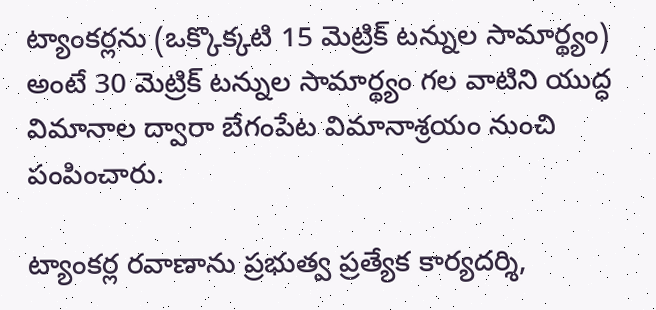ట్యాంకర్లను (ఒక్కొక్కటి 15 మెట్రిక్ టన్నుల సామార్థ్యం) అంటే 30 మెట్రిక్ టన్నుల సామార్థ్యం గల వాటిని యుద్ధ విమానాల ద్వారా బేగంపేట విమానాశ్రయం నుంచి పంపించారు.

ట్యాంకర్ల రవాణాను ప్రభుత్వ ప్రత్యేక కార్యదర్శి,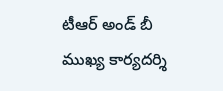టీఆర్ అండ్ బీ ముఖ్య కార్యదర్శి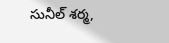సునీల్ శర్మ,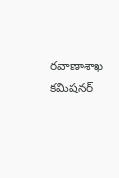రవాణాశాఖ కమిషనర్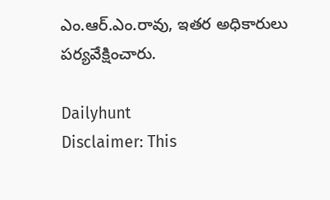ఎం.ఆర్.ఎం.రావు, ఇతర అధికారులు పర్యవేక్షించారు.

Dailyhunt
Disclaimer: This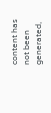content has not been generated,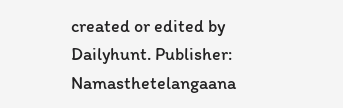created or edited by Dailyhunt. Publisher: Namasthetelangaana